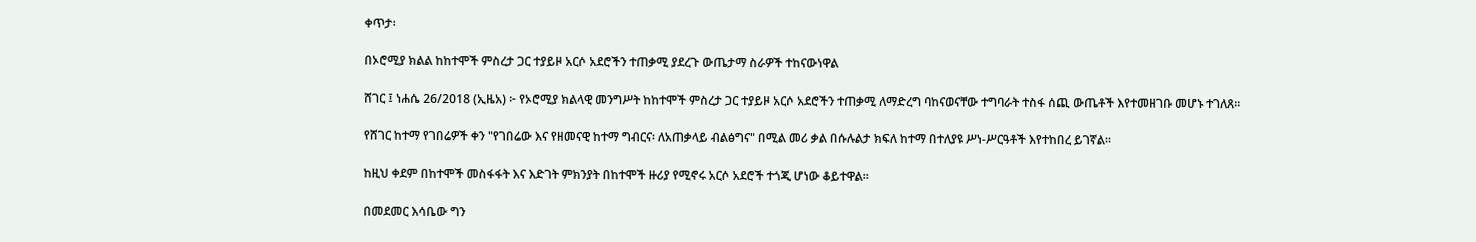ቀጥታ፡

በኦሮሚያ ክልል ከከተሞች ምስረታ ጋር ተያይዞ አርሶ አደሮችን ተጠቃሚ ያደረጉ ውጤታማ ስራዎች ተከናውነዋል

ሸገር ፤ ነሐሴ 26/2018 (ኢዜአ) ፦ የኦሮሚያ ክልላዊ መንግሥት ከከተሞች ምስረታ ጋር ተያይዞ አርሶ አደሮችን ተጠቃሚ ለማድረግ ባከናወናቸው ተግባራት ተስፋ ሰጪ ውጤቶች እየተመዘገቡ መሆኑ ተገለጸ።

የሸገር ከተማ የገበሬዎች ቀን "የገበሬው እና የዘመናዊ ከተማ ግብርና፡ ለአጠቃላይ ብልፅግና" በሚል መሪ ቃል በሱሉልታ ክፍለ ከተማ በተለያዩ ሥነ-ሥርዓቶች እየተከበረ ይገኛል።

ከዚህ ቀደም በከተሞች መስፋፋት እና እድገት ምክንያት በከተሞች ዙሪያ የሚኖሩ አርሶ አደሮች ተጎጂ ሆነው ቆይተዋል።

በመደመር እሳቤው ግን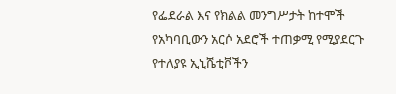የፌደራል እና የክልል መንግሥታት ከተሞች የአካባቢውን አርሶ አደሮች ተጠቃሚ የሚያደርጉ የተለያዩ ኢኒሼቲቮችን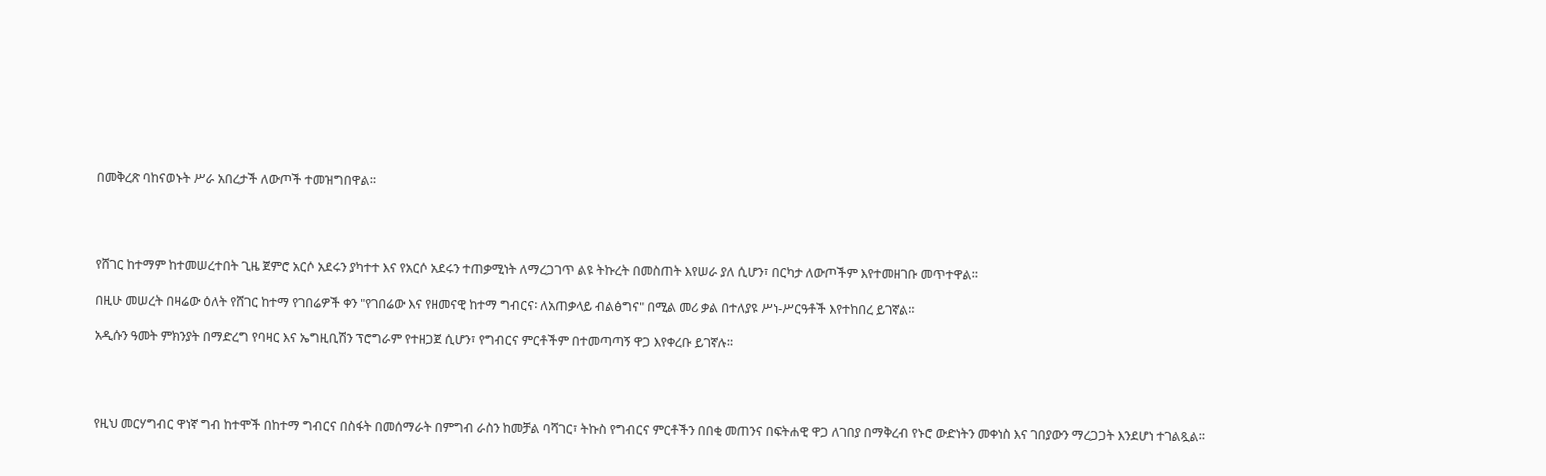በመቅረጽ ባከናወኑት ሥራ አበረታች ለውጦች ተመዝግበዋል።




የሸገር ከተማም ከተመሠረተበት ጊዜ ጀምሮ አርሶ አደሩን ያካተተ እና የአርሶ አደሩን ተጠቃሚነት ለማረጋገጥ ልዩ ትኩረት በመስጠት እየሠራ ያለ ሲሆን፣ በርካታ ለውጦችም እየተመዘገቡ መጥተዋል።

በዚሁ መሠረት በዛሬው ዕለት የሸገር ከተማ የገበሬዎች ቀን "የገበሬው እና የዘመናዊ ከተማ ግብርና፡ ለአጠቃላይ ብልፅግና" በሚል መሪ ቃል በተለያዩ ሥነ-ሥርዓቶች እየተከበረ ይገኛል።

አዲሱን ዓመት ምክንያት በማድረግ የባዛር እና ኤግዚቢሽን ፕሮግራም የተዘጋጀ ሲሆን፣ የግብርና ምርቶችም በተመጣጣኝ ዋጋ እየቀረቡ ይገኛሉ።




የዚህ መርሃግብር ዋነኛ ግብ ከተሞች በከተማ ግብርና በስፋት በመሰማራት በምግብ ራስን ከመቻል ባሻገር፣ ትኩስ የግብርና ምርቶችን በበቂ መጠንና በፍትሐዊ ዋጋ ለገበያ በማቅረብ የኑሮ ውድነትን መቀነስ እና ገበያውን ማረጋጋት እንደሆነ ተገልጿል።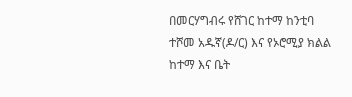በመርሃግብሩ የሸገር ከተማ ከንቲባ ተሾመ አዱኛ(ዶ/ር) እና የኦሮሚያ ክልል ከተማ እና ቤት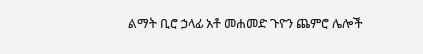ልማት ቢሮ ኃላፊ አቶ መሐመድ ጉዮን ጨምሮ ሌሎች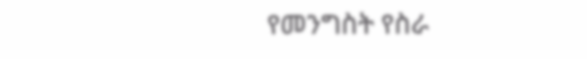የመንግስት የስራ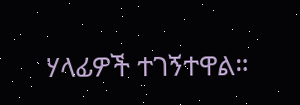ሃላፊዎች ተገኝተዋል።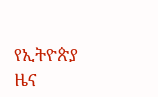የኢትዮጵያ ዜና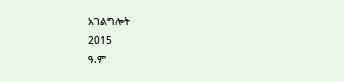አገልግሎት
2015
ዓ.ም